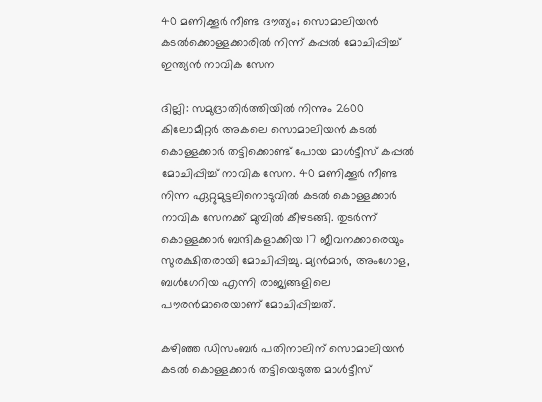40 മണിക്കൂര്‍ നീണ്ട ദൗത്യം; സൊമാലിയന്‍ കടല്‍ക്കൊള്ളക്കാരില്‍ നിന്ന് കപ്പല്‍ മോചിപ്പിച്ച് ഇന്ത്യന്‍ നാവിക സേന

ദില്ലി: സമുദ്രാതിര്‍ത്തിയില്‍ നിന്നും 2600 കിലോമീറ്റര്‍ അകലെ സൊമാലിയന്‍ കടല്‍ കൊള്ളക്കാര്‍ തട്ടിക്കൊണ്ട് പോയ മാള്‍ട്ടീസ് കപ്പല്‍ മോചിപ്പിച്ച് നാവിക സേന. 40 മണിക്കൂര്‍ നീണ്ട നിന്ന ഏറ്റുമുട്ടലിനൊടുവില്‍ കടല്‍ കൊള്ളക്കാര്‍ നാവിക സേനക്ക് മുമ്പില്‍ കീഴടങ്ങി. തുടര്‍ന്ന് കൊള്ളക്കാര്‍ ബന്ദികളാക്കിയ 17 ജീവനക്കാരെയും സുരക്ഷിതരായി മോചിപ്പിച്ചു. മ്യന്‍മാര്‍, അംഗോള, ബള്‍ഗേറിയ എന്നി രാജ്യങ്ങളിലെ പൗരന്‍മാരെയാണ് മോചിപ്പിച്ചത്.

കഴിഞ്ഞ ഡിസംബര്‍ പതിനാലിന് സൊമാലിയന്‍ കടല്‍ കൊള്ളക്കാര്‍ തട്ടിയെടുത്ത മാള്‍ട്ടീസ്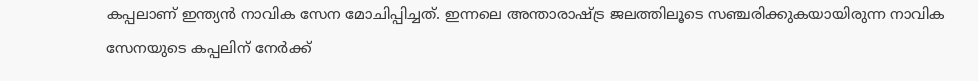കപ്പലാണ് ഇന്ത്യന്‍ നാവിക സേന മോചിപ്പിച്ചത്. ഇന്നലെ അന്താരാഷ്ട്ര ജലത്തിലൂടെ സഞ്ചരിക്കുകയായിരുന്ന നാവിക സേനയുടെ കപ്പലിന് നേര്‍ക്ക്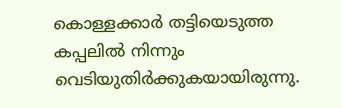കൊള്ളക്കാര്‍ തട്ടിയെടുത്ത കപ്പലില്‍ നിന്നും വെടിയുതിര്‍ക്കുകയായിരുന്നു.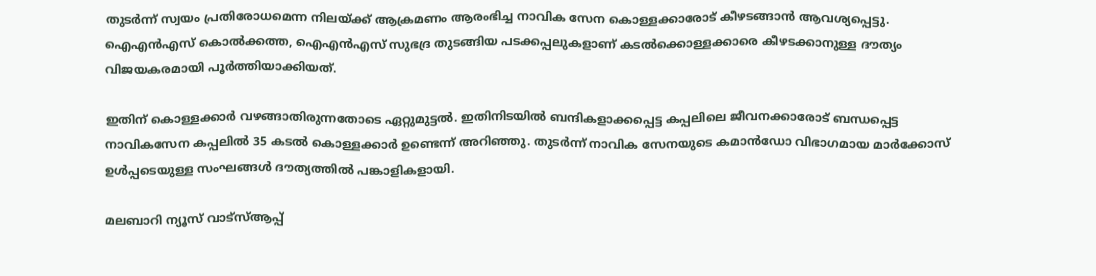തുടര്‍ന്ന് സ്വയം പ്രതിരോധമെന്ന നിലയ്ക്ക് ആക്രമണം ആരംഭിച്ച നാവിക സേന കൊള്ളക്കാരോട് കീഴടങ്ങാന്‍ ആവശ്യപ്പെട്ടു. ഐഎന്‍എസ് കൊല്‍ക്കത്ത, ഐഎന്‍എസ് സുഭദ്ര തുടങ്ങിയ പടക്കപ്പലുകളാണ് കടല്‍ക്കൊള്ളക്കാരെ കീഴടക്കാനുള്ള ദൗത്യം വിജയകരമായി പൂര്‍ത്തിയാക്കിയത്.

ഇതിന് കൊള്ളക്കാര്‍ വഴങ്ങാതിരുന്നതോടെ ഏറ്റുമുട്ടല്‍. ഇതിനിടയില്‍ ബന്ദികളാക്കപ്പെട്ട കപ്പലിലെ ജീവനക്കാരോട് ബന്ധപ്പെട്ട നാവികസേന കപ്പലില്‍ 35 കടല്‍ കൊള്ളക്കാര്‍ ഉണ്ടെന്ന് അറിഞ്ഞു. തുടര്‍ന്ന് നാവിക സേനയുടെ കമാന്‍ഡോ വിഭാഗമായ മാര്‍ക്കോസ് ഉള്‍പ്പടെയുള്ള സംഘങ്ങള്‍ ദൗത്യത്തില്‍ പങ്കാളികളായി.

മലബാറി ന്യൂസ് വാട്‌സ്ആപ്പ്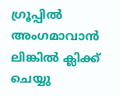ഗ്രൂപ്പില്‍ അംഗമാവാന്‍ ലിങ്കില്‍ ക്ലിക്ക് ചെയ്യു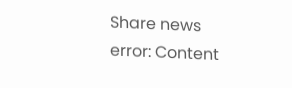Share news
error: Content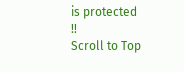is protected !!
Scroll to Top